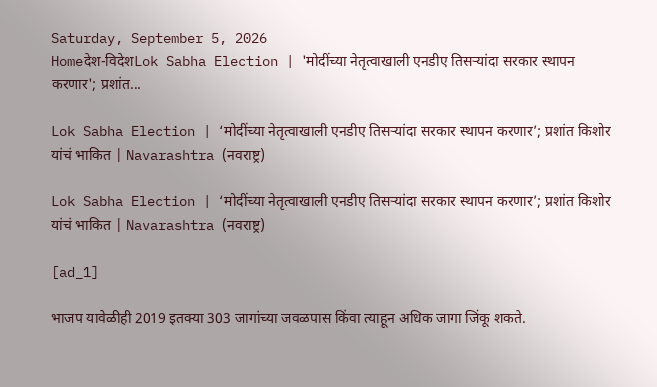Saturday, September 5, 2026
Homeदेश-विदेशLok Sabha Election | 'मोदींच्या नेतृत्वाखाली एनडीए तिसऱ्यांदा सरकार स्थापन करणार'; प्रशांत...

Lok Sabha Election | ‘मोदींच्या नेतृत्वाखाली एनडीए तिसऱ्यांदा सरकार स्थापन करणार’; प्रशांत किशोर यांचं भाकित | Navarashtra (नवराष्ट्र)

Lok Sabha Election | ‘मोदींच्या नेतृत्वाखाली एनडीए तिसऱ्यांदा सरकार स्थापन करणार’; प्रशांत किशोर यांचं भाकित | Navarashtra (नवराष्ट्र)

[ad_1]

भाजप यावेळीही 2019 इतक्या 303 जागांच्या जवळपास किंवा त्याहून अधिक जागा जिंकू शकते.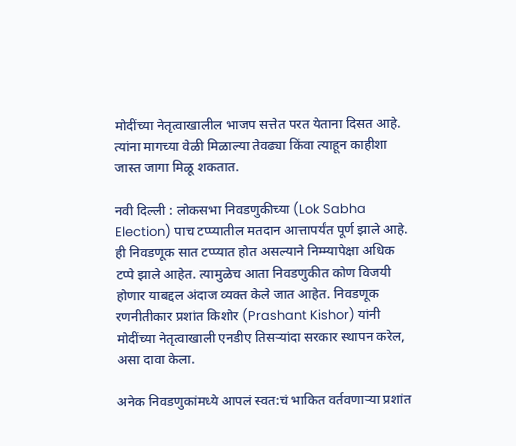मोदींच्या नेतृत्वाखालील भाजप सत्तेत परत येताना दिसत आहे. त्यांना मागच्या वेळी मिळाल्या तेवढ्या किंवा त्याहून काहीशा जास्त जागा मिळू शकतात.

नवी दिल्ली : लोकसभा निवडणुकीच्या (Lok Sabha Election) पाच टप्प्यातील मतदान आत्तापर्यंत पूर्ण झाले आहे. ही निवडणूक सात टप्प्यात होत असल्याने निम्म्यापेक्षा अधिक टप्पे झाले आहेत. त्यामुळेच आता निवडणुकीत कोण विजयी होणार याबद्दल अंदाज व्यक्त केले जात आहेत. निवडणूक रणनीतीकार प्रशांत किशोर (Prashant Kishor) यांनी मोदींच्या नेतृत्वाखाली एनडीए तिसऱ्यांदा सरकार स्थापन करेल, असा दावा केला.

अनेक निवडणुकांमध्ये आपलं स्वत:चं भाकित वर्तवणाऱ्या प्रशांत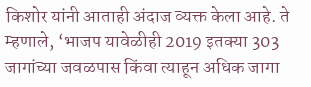किशोर यांनी आताही अंदाज व्यक्त केला आहे. ते म्हणाले, ‘भाजप यावेळीही 2019 इतक्या 303 जागांच्या जवळपास किंवा त्याहून अधिक जागा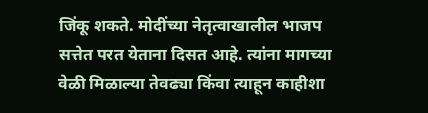जिंकू शकते. मोदींच्या नेतृत्वाखालील भाजप सत्तेत परत येताना दिसत आहे. त्यांना मागच्या वेळी मिळाल्या तेवढ्या किंवा त्याहून काहीशा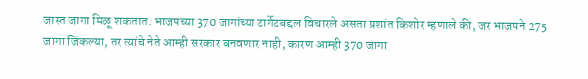जास्त जागा मिळू शकतात. भाजपच्या 370 जागांच्या टार्गेटबद्दल विचारले असता प्रशांत किशोर म्हणाले की, जर भाजपने 275 जागा जिंकल्या, तर त्यांचे नेते आम्ही सरकार बनवणार नाही, कारण आम्ही 370 जागा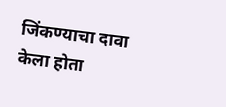जिंकण्याचा दावा केला होता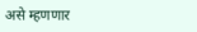असे म्हणणार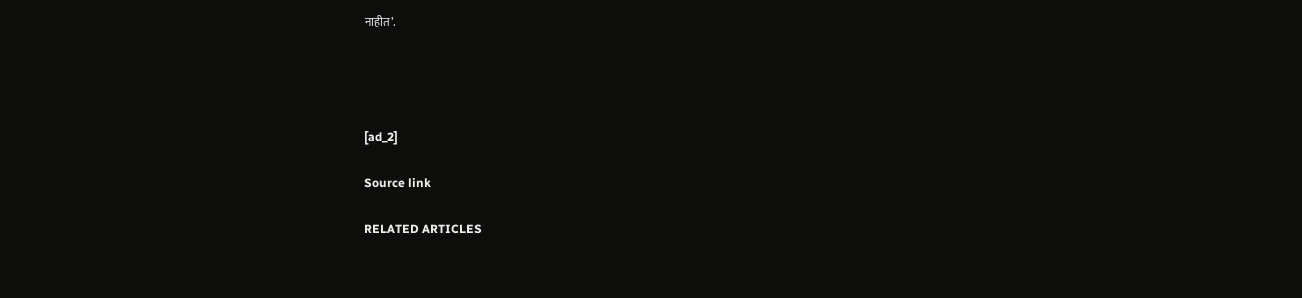नाहीत’.




[ad_2]

Source link

RELATED ARTICLES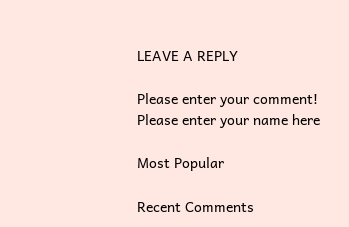LEAVE A REPLY

Please enter your comment!
Please enter your name here

Most Popular

Recent Comments